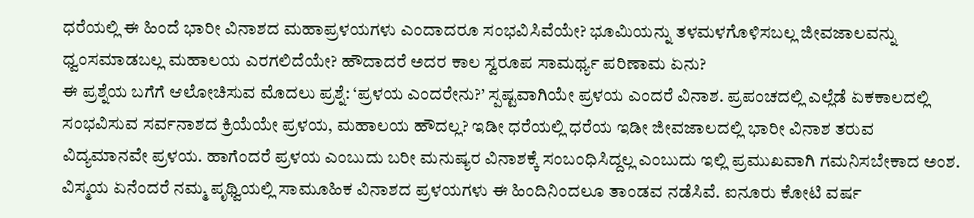ಧರೆಯಲ್ಲಿ ಈ ಹಿಂದೆ ಭಾರೀ ವಿನಾಶದ ಮಹಾಪ್ರಳಯಗಳು ಎಂದಾದರೂ ಸಂಭವಿಸಿವೆಯೇ? ಭೂಮಿಯನ್ನು ತಳಮಳಗೊಳಿಸಬಲ್ಲ ಜೀವಜಾಲವನ್ನು ಧ್ವಂಸಮಾಡಬಲ್ಲ ಮಹಾಲಯ ಎರಗಲಿದೆಯೇ? ಹೌದಾದರೆ ಅದರ ಕಾಲ ಸ್ವರೂಪ ಸಾಮರ್ಥ್ಯ ಪರಿಣಾಮ ಏನು?
ಈ ಪ್ರಶ್ನೆಯ ಬಗೆಗೆ ಆಲೋಚಿಸುವ ಮೊದಲು ಪ್ರಶ್ನೆ: ‘ಪ್ರಳಯ ಎಂದರೇನು?’ ಸ್ಪಷ್ಟವಾಗಿಯೇ ಪ್ರಳಯ ಎಂದರೆ ವಿನಾಶ. ಪ್ರಪಂಚದಲ್ಲಿ ಎಲ್ಲೆಡೆ ಏಕಕಾಲದಲ್ಲಿ ಸಂಭವಿಸುವ ಸರ್ವನಾಶದ ಕ್ರಿಯೆಯೇ ಪ್ರಳಯ, ಮಹಾಲಯ ಹೌದಲ್ಲ? ಇಡೀ ಧರೆಯಲ್ಲಿ ಧರೆಯ ಇಡೀ ಜೀವಜಾಲದಲ್ಲಿ ಭಾರೀ ವಿನಾಶ ತರುವ ವಿದ್ಯಮಾನವೇ ಪ್ರಳಯ. ಹಾಗೆಂದರೆ ಪ್ರಳಯ ಎಂಬುದು ಬರೀ ಮನುಷ್ಯರ ವಿನಾಶಕ್ಕೆ ಸಂಬಂಧಿಸಿದ್ದಲ್ಲ ಎಂಬುದು ಇಲ್ಲಿ ಪ್ರಮುಖವಾಗಿ ಗಮನಿಸಬೇಕಾದ ಅಂಶ.
ವಿಸ್ಮಯ ಏನೆಂದರೆ ನಮ್ಮ ಪೃಥ್ವಿಯಲ್ಲಿ ಸಾಮೂಹಿಕ ವಿನಾಶದ ಪ್ರಳಯಗಳು ಈ ಹಿಂದಿನಿಂದಲೂ ತಾಂಡವ ನಡೆಸಿವೆ. ಐನೂರು ಕೋಟಿ ವರ್ಷ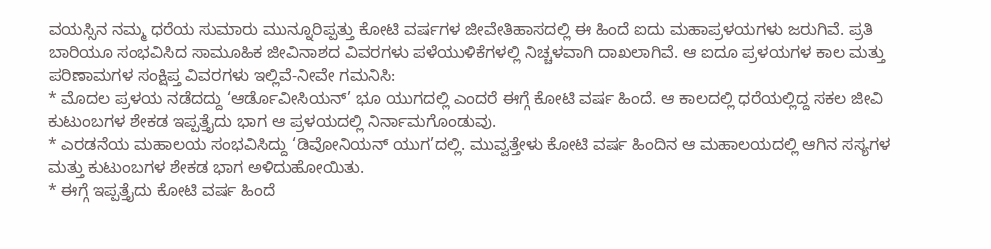ವಯಸ್ಸಿನ ನಮ್ಮ ಧರೆಯ ಸುಮಾರು ಮುನ್ನೂರಿಪ್ಪತ್ತು ಕೋಟಿ ವರ್ಷಗಳ ಜೀವೇತಿಹಾಸದಲ್ಲಿ ಈ ಹಿಂದೆ ಐದು ಮಹಾಪ್ರಳಯಗಳು ಜರುಗಿವೆ. ಪ್ರತಿ ಬಾರಿಯೂ ಸಂಭವಿಸಿದ ಸಾಮೂಹಿಕ ಜೀವಿನಾಶದ ವಿವರಗಳು ಪಳೆಯುಳಿಕೆಗಳಲ್ಲಿ ನಿಚ್ಚಳವಾಗಿ ದಾಖಲಾಗಿವೆ. ಆ ಐದೂ ಪ್ರಳಯಗಳ ಕಾಲ ಮತ್ತು ಪರಿಣಾಮಗಳ ಸಂಕ್ಷಿಪ್ತ ವಿವರಗಳು ಇಲ್ಲಿವೆ-ನೀವೇ ಗಮನಿಸಿ:
* ಮೊದಲ ಪ್ರಳಯ ನಡೆದದ್ದು ‘ಆರ್ಡೊವೀಸಿಯನ್’ ಭೂ ಯುಗದಲ್ಲಿ ಎಂದರೆ ಈಗ್ಗೆ ಕೋಟಿ ವರ್ಷ ಹಿಂದೆ. ಆ ಕಾಲದಲ್ಲಿ ಧರೆಯಲ್ಲಿದ್ದ ಸಕಲ ಜೀವಿ ಕುಟುಂಬಗಳ ಶೇಕಡ ಇಪ್ಪತ್ತೈದು ಭಾಗ ಆ ಪ್ರಳಯದಲ್ಲಿ ನಿರ್ನಾಮಗೊಂಡುವು.
* ಎರಡನೆಯ ಮಹಾಲಯ ಸಂಭವಿಸಿದ್ದು ‘ಡಿವೋನಿಯನ್ ಯುಗ’ದಲ್ಲಿ. ಮುವ್ವತ್ತೇಳು ಕೋಟಿ ವರ್ಷ ಹಿಂದಿನ ಆ ಮಹಾಲಯದಲ್ಲಿ ಆಗಿನ ಸಸ್ಯಗಳ ಮತ್ತು ಕುಟುಂಬಗಳ ಶೇಕಡ ಭಾಗ ಅಳಿದುಹೋಯಿತು.
* ಈಗ್ಗೆ ಇಪ್ಪತ್ತೈದು ಕೋಟಿ ವರ್ಷ ಹಿಂದೆ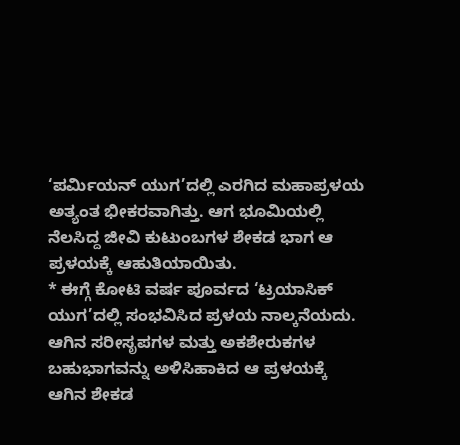‘ಪರ್ಮಿಯನ್ ಯುಗ’ದಲ್ಲಿ ಎರಗಿದ ಮಹಾಪ್ರಳಯ ಅತ್ಯಂತ ಭೀಕರವಾಗಿತ್ತು. ಆಗ ಭೂಮಿಯಲ್ಲಿ ನೆಲಸಿದ್ದ ಜೀವಿ ಕುಟುಂಬಗಳ ಶೇಕಡ ಭಾಗ ಆ ಪ್ರಳಯಕ್ಕೆ ಆಹುತಿಯಾಯಿತು.
* ಈಗ್ಗೆ ಕೋಟಿ ವರ್ಷ ಪೂರ್ವದ ‘ಟ್ರಯಾಸಿಕ್ ಯುಗ’ದಲ್ಲಿ ಸಂಭವಿಸಿದ ಪ್ರಳಯ ನಾಲ್ಕನೆಯದು. ಆಗಿನ ಸರೀಸೃಪಗಳ ಮತ್ತು ಅಕಶೇರುಕಗಳ ಬಹುಭಾಗವನ್ನು ಅಳಿಸಿಹಾಕಿದ ಆ ಪ್ರಳಯಕ್ಕೆ ಆಗಿನ ಶೇಕಡ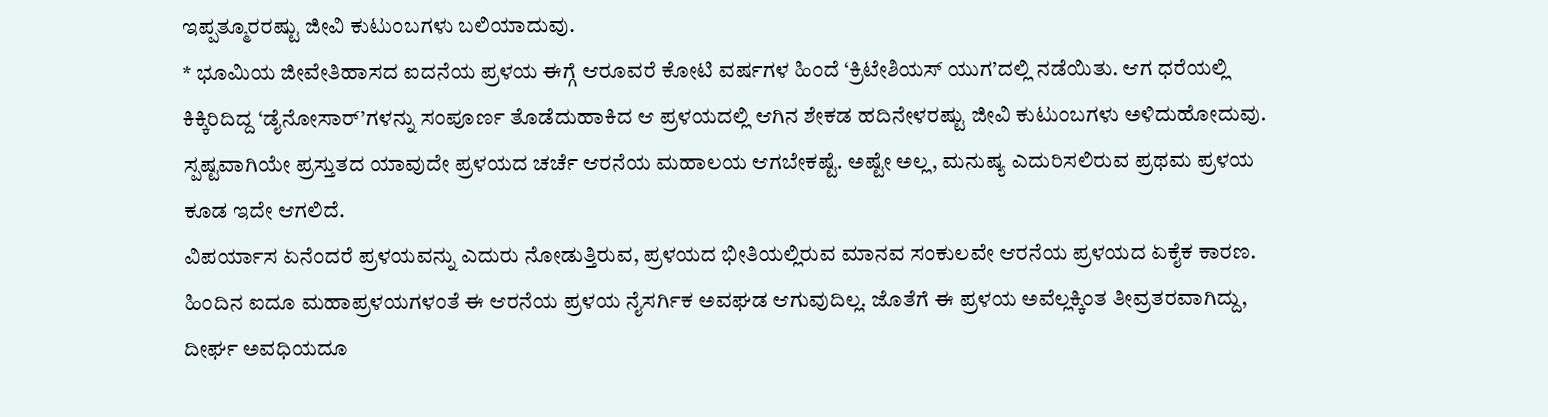ಇಪ್ಪತ್ಮೂರರಷ್ಟು ಜೀವಿ ಕುಟುಂಬಗಳು ಬಲಿಯಾದುವು.
* ಭೂಮಿಯ ಜೀವೇತಿಹಾಸದ ಐದನೆಯ ಪ್ರಳಯ ಈಗ್ಗೆ ಆರೂವರೆ ಕೋಟಿ ವರ್ಷಗಳ ಹಿಂದೆ ‘ಕ್ರಿಟೇಶಿಯಸ್ ಯುಗ’ದಲ್ಲಿ ನಡೆಯಿತು. ಆಗ ಧರೆಯಲ್ಲಿ ಕಿಕ್ಕಿರಿದಿದ್ದ ‘ಡೈನೋಸಾರ್’ಗಳನ್ನು ಸಂಪೂರ್ಣ ತೊಡೆದುಹಾಕಿದ ಆ ಪ್ರಳಯದಲ್ಲಿ ಆಗಿನ ಶೇಕಡ ಹದಿನೇಳರಷ್ಟು ಜೀವಿ ಕುಟುಂಬಗಳು ಅಳಿದುಹೋದುವು.
ಸ್ಪಷ್ಟವಾಗಿಯೇ ಪ್ರಸ್ತುತದ ಯಾವುದೇ ಪ್ರಳಯದ ಚರ್ಚೆ ಆರನೆಯ ಮಹಾಲಯ ಆಗಬೇಕಷ್ಟೆ. ಅಷ್ಟೇ ಅಲ್ಲ, ಮನುಷ್ಯ ಎದುರಿಸಲಿರುವ ಪ್ರಥಮ ಪ್ರಳಯ ಕೂಡ ಇದೇ ಆಗಲಿದೆ.
ವಿಪರ್ಯಾಸ ಏನೆಂದರೆ ಪ್ರಳಯವನ್ನು ಎದುರು ನೋಡುತ್ತಿರುವ, ಪ್ರಳಯದ ಭೀತಿಯಲ್ಲಿರುವ ಮಾನವ ಸಂಕುಲವೇ ಆರನೆಯ ಪ್ರಳಯದ ಏಕೈಕ ಕಾರಣ. ಹಿಂದಿನ ಐದೂ ಮಹಾಪ್ರಳಯಗಳಂತೆ ಈ ಆರನೆಯ ಪ್ರಳಯ ನೈಸರ್ಗಿಕ ಅವಘಡ ಆಗುವುದಿಲ್ಲ. ಜೊತೆಗೆ ಈ ಪ್ರಳಯ ಅವೆಲ್ಲಕ್ಕಿಂತ ತೀವ್ರತರವಾಗಿದ್ದು, ದೀರ್ಘ ಅವಧಿಯದೂ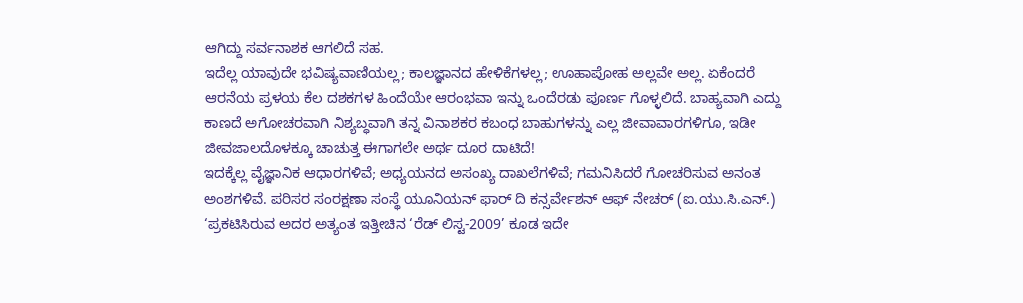ಆಗಿದ್ದು ಸರ್ವನಾಶಕ ಆಗಲಿದೆ ಸಹ.
ಇದೆಲ್ಲ ಯಾವುದೇ ಭವಿಷ್ಯವಾಣಿಯಲ್ಲ; ಕಾಲಜ್ಞಾನದ ಹೇಳಿಕೆಗಳಲ್ಲ; ಊಹಾಪೋಹ ಅಲ್ಲವೇ ಅಲ್ಲ. ಏಕೆಂದರೆ ಆರನೆಯ ಪ್ರಳಯ ಕೆಲ ದಶಕಗಳ ಹಿಂದೆಯೇ ಆರಂಭವಾ ಇನ್ನು ಒಂದೆರಡು ಪೂರ್ಣ ಗೊಳ್ಳಲಿದೆ. ಬಾಹ್ಯವಾಗಿ ಎದ್ದು ಕಾಣದೆ ಅಗೋಚರವಾಗಿ ನಿಶ್ಯಬ್ಧವಾಗಿ ತನ್ನ ವಿನಾಶಕರ ಕಬಂಧ ಬಾಹುಗಳನ್ನು ಎಲ್ಲ ಜೀವಾವಾರಗಳಿಗೂ, ಇಡೀ ಜೀವಜಾಲದೊಳಕ್ಕೂ ಚಾಚುತ್ತ ಈಗಾಗಲೇ ಅರ್ಥ ದೂರ ದಾಟಿದೆ!
ಇದಕ್ಕೆಲ್ಲ ವೈಜ್ಞಾನಿಕ ಆಧಾರಗಳಿವೆ; ಅಧ್ಯಯನದ ಅಸಂಖ್ಯ ದಾಖಲೆಗಳಿವೆ; ಗಮನಿಸಿದರೆ ಗೋಚರಿಸುವ ಅನಂತ ಅಂಶಗಳಿವೆ. ಪರಿಸರ ಸಂರಕ್ಷಣಾ ಸಂಸ್ಥೆ ಯೂನಿಯನ್ ಫಾರ್ ದಿ ಕನ್ಸರ್ವೇಶನ್ ಆಫ್ ನೇಚರ್ (ಐ.ಯು.ಸಿ.ಎನ್.) ‘ಪ್ರಕಟಿಸಿರುವ ಅದರ ಅತ್ಯಂತ ಇತ್ತೀಚಿನ ‘ರೆಡ್ ಲಿಸ್ಟ-2009’ ಕೂಡ ಇದೇ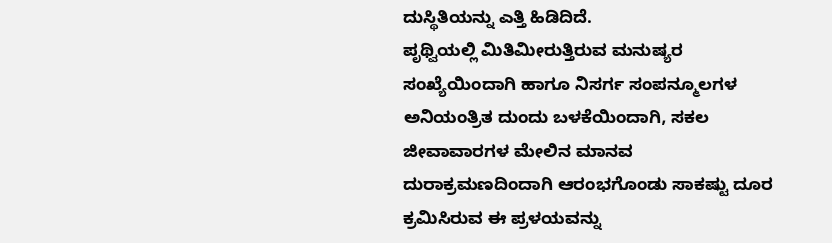ದುಸ್ಥಿತಿಯನ್ನು ಎತ್ತಿ ಹಿಡಿದಿದೆ.
ಪೃಥ್ವಿಯಲ್ಲಿ ಮಿತಿಮೀರುತ್ತಿರುವ ಮನುಷ್ಯರ ಸಂಖ್ಯೆಯಿಂದಾಗಿ ಹಾಗೂ ನಿಸರ್ಗ ಸಂಪನ್ಮೂಲಗಳ ಅನಿಯಂತ್ರಿತ ದುಂದು ಬಳಕೆಯಿಂದಾಗಿ, ಸಕಲ ಜೀವಾವಾರಗಳ ಮೇಲಿನ ಮಾನವ ದುರಾಕ್ರಮಣದಿಂದಾಗಿ ಆರಂಭಗೊಂಡು ಸಾಕಷ್ಟು ದೂರ ಕ್ರಮಿಸಿರುವ ಈ ಪ್ರಳಯವನ್ನು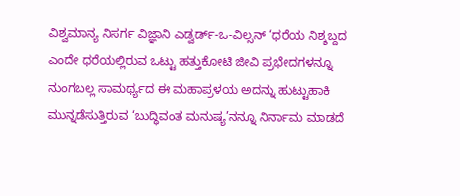ವಿಶ್ವಮಾನ್ಯ ನಿಸರ್ಗ ವಿಜ್ಞಾನಿ ಎಡ್ವರ್ಡ್-ಒ-ವಿಲ್ಸನ್ ‘ಧರೆಯ ನಿಶ್ಶಬ್ದದ ಎಂದೇ ಧರೆಯಲ್ಲಿರುವ ಒಟ್ಟು ಹತ್ತುಕೋಟಿ ಜೀವಿ ಪ್ರಭೇದಗಳನ್ನೂ ನುಂಗಬಲ್ಲ ಸಾಮರ್ಥ್ಯದ ಈ ಮಹಾಪ್ರಳಯ ಅದನ್ನು ಹುಟ್ಟುಹಾಕಿ ಮುನ್ನಡೆಸುತ್ತಿರುವ ‘ಬುದ್ಧಿವಂತ ಮನುಷ್ಯ’ನನ್ನೂ ನಿರ್ನಾಮ ಮಾಡದೆ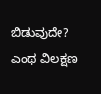ಬಿಡುವುದೇ?
ಎಂಥ ವಿಲಕ್ಷಣ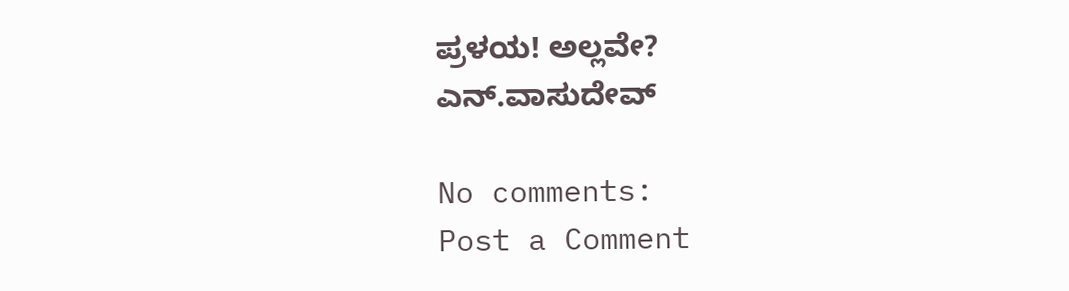ಪ್ರಳಯ! ಅಲ್ಲವೇ?
ಎನ್.ವಾಸುದೇವ್

No comments:
Post a Comment